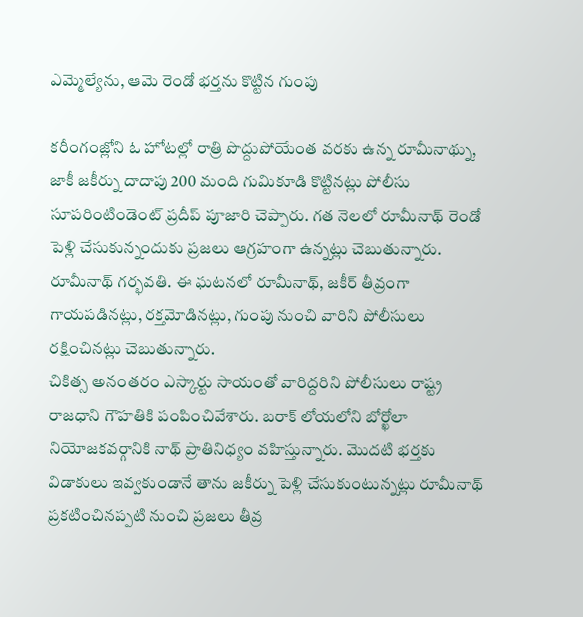ఎమ్మెల్యేను, ఆమె రెండో భర్తను కొట్టిన గుంపు

కరీంగంజ్లోని ఓ హోటల్లో రాత్రి పొద్దుపోయేంత వరకు ఉన్న రూమీనాథ్ను, జాకీ జకీర్ను దాదాపు 200 మంది గుమికూడి కొట్టినట్లు పోలీసు సూపరింటిండెంట్ ప్రదీప్ పూజారి చెప్పారు. గత నెలలో రూమీనాథ్ రెండో పెళ్లి చేసుకున్నందుకు ప్రజలు ఆగ్రహంగా ఉన్నట్లు చెబుతున్నారు. రూమీనాథ్ గర్భవతి. ఈ ఘటనలో రూమీనాథ్, జకీర్ తీవ్రంగా గాయపడినట్లు, రక్తమోడినట్లు, గుంపు నుంచి వారిని పోలీసులు రక్షించినట్లు చెబుతున్నారు.
చికిత్స అనంతరం ఎస్కార్టు సాయంతో వారిద్దరిని పోలీసులు రాష్ట్ర రాజధాని గౌహతికి పంపించివేశారు. బరాక్ లోయలోని బోర్ఖోలా నియోజకవర్గానికి నాథ్ ప్రాతినిధ్యం వహిస్తున్నారు. మొదటి భర్తకు విడాకులు ఇవ్వకుండానే తాను జకీర్ను పెళ్లి చేసుకుంటున్నట్లు రూమీనాథ్ ప్రకటించినప్పటి నుంచి ప్రజలు తీవ్ర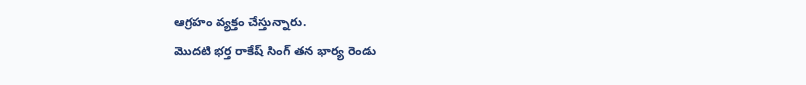ఆగ్రహం వ్యక్తం చేస్తున్నారు.
మొదటి భర్త రాకేష్ సింగ్ తన భార్య రెండు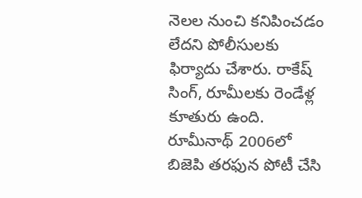నెలల నుంచి కనిపించడం లేదని పోలీసులకు ఫిర్యాదు చేశారు. రాకేష్ సింగ్, రూమీలకు రెండేళ్ల కూతురు ఉంది. రూమీనాథ్ 2006లో బిజెపి తరఫున పోటీ చేసి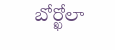బోర్ఖోలా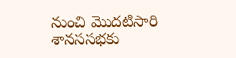నుంచి మొదటిసారి శానససభకు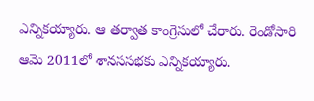ఎన్నికయ్యారు. ఆ తర్వాత కాంగ్రెసులో చేరారు. రెండోసారి ఆమె 2011లో శానససభకు ఎన్నికయ్యారు.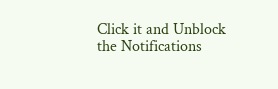Click it and Unblock the Notifications